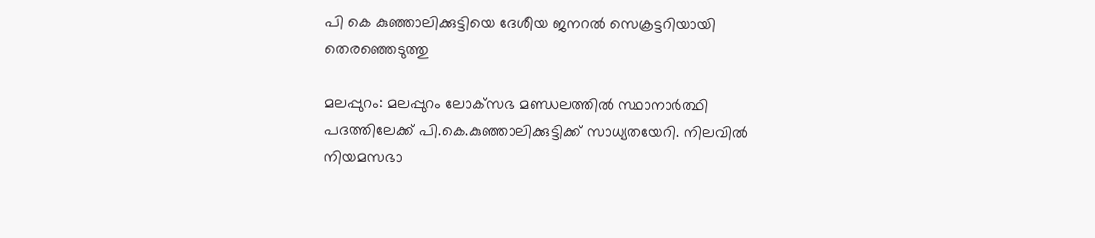പി കെ കുഞ്ഞാലിക്കുട്ടിയെ ദേശീയ ജനറല്‍ സെക്രട്ടറിയായി തെരഞ്ഞെടുത്തു

മലപ്പുറം: മലപ്പുറം ലോക്‌സഭ മണ്ഡലത്തില്‍ സ്ഥാനാര്‍ത്ഥി പദത്തിലേക്ക് പി.കെ.കുഞ്ഞാലിക്കുട്ടിക്ക് സാധ്യതയേറി. നിലവില്‍ നിയമസഭാ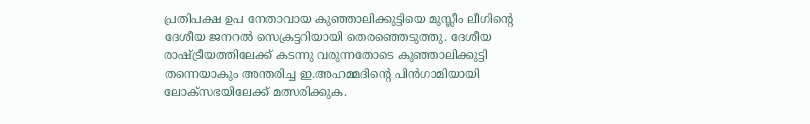പ്രതിപക്ഷ ഉപ നേതാവായ കുഞ്ഞാലിക്കുട്ടിയെ മുസ്ലീം ലീഗിന്റെ ദേശീയ ജനറല്‍ സെക്രട്ടറിയായി തെരഞ്ഞെടുത്തു. ദേശീയ രാഷ്ട്രീയത്തിലേക്ക് കടന്നു വരുന്നതോടെ കുഞ്ഞാലിക്കുട്ടി തന്നെയാകും അന്തരിച്ച ഇ.അഹമ്മദിന്റെ പിന്‍ഗാമിയായി ലോക്‌സഭയിലേക്ക് മത്സരിക്കുക.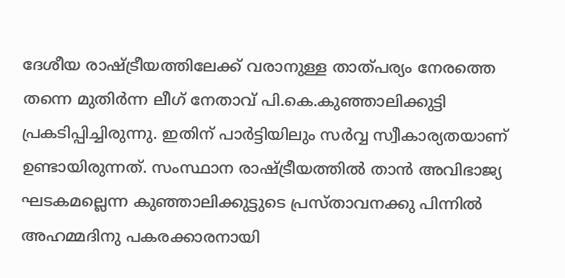ദേശീയ രാഷ്ട്രീയത്തിലേക്ക് വരാനുള്ള താത്പര്യം നേരത്തെ തന്നെ മുതിര്‍ന്ന ലീഗ് നേതാവ് പി.കെ.കുഞ്ഞാലിക്കുട്ടി പ്രകടിപ്പിച്ചിരുന്നു. ഇതിന് പാര്‍ട്ടിയിലും സര്‍വ്വ സ്വീകാര്യതയാണ് ഉണ്ടായിരുന്നത്. സംസ്ഥാന രാഷ്ട്രീയത്തില്‍ താന്‍ അവിഭാജ്യ ഘടകമല്ലെന്ന കുഞ്ഞാലിക്കുട്ടുടെ പ്രസ്താവനക്കു പിന്നില്‍ അഹമ്മദിനു പകരക്കാരനായി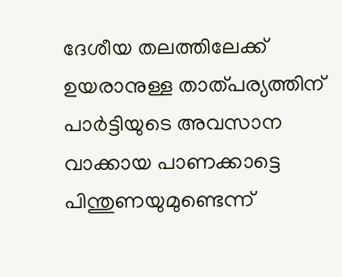ദേശീയ തലത്തിലേക്ക് ഉയരാനുള്ള താത്പര്യത്തിന് പാര്‍ട്ടിയുടെ അവസാന വാക്കായ പാണക്കാട്ടെ പിന്തുണയുമുണ്ടെന്ന്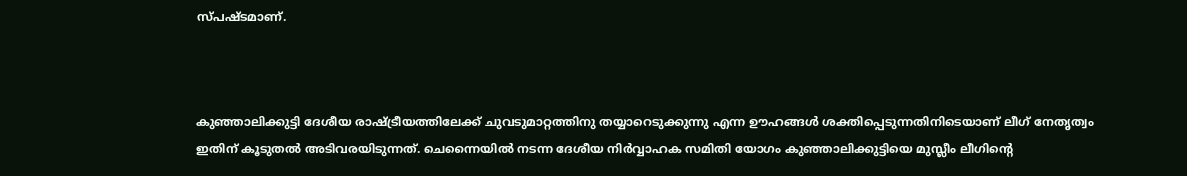സ്പഷ്ടമാണ്.



കുഞ്ഞാലിക്കുട്ടി ദേശീയ രാഷ്ട്രീയത്തിലേക്ക് ചുവടുമാറ്റത്തിനു തയ്യാറെടുക്കുന്നു എന്ന ഊഹങ്ങള്‍ ശക്തിപ്പെടുന്നതിനിടെയാണ് ലീഗ് നേതൃത്വം ഇതിന് കൂടുതല്‍ അടിവരയിടുന്നത്. ചെന്നൈയില്‍ നടന്ന ദേശീയ നിര്‍വ്വാഹക സമിതി യോഗം കുഞ്ഞാലിക്കുട്ടിയെ മുസ്ലീം ലീഗിന്റെ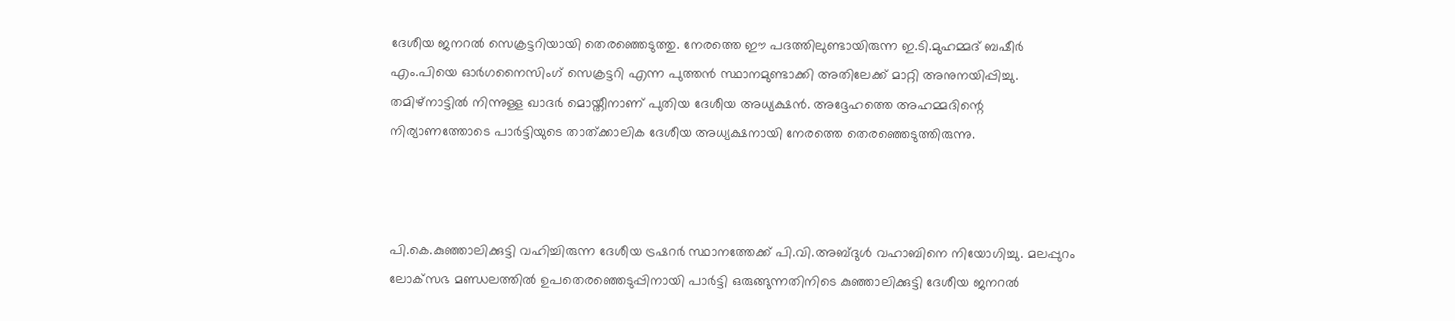ദേശീയ ജനറല്‍ സെക്രട്ടറിയായി തെരഞ്ഞെടുത്തു. നേരത്തെ ഈ പദത്തിലുണ്ടായിരുന്ന ഇ.ടി.മുഹമ്മദ് ബഷീര്‍ എം.പിയെ ഓര്‍ഗനൈസിംഗ് സെക്രട്ടറി എന്ന പുത്തന്‍ സ്ഥാനമുണ്ടാക്കി അതിലേക്ക് മാറ്റി അനുനയിപ്പിച്ചു. തമിഴ്‌നാട്ടില്‍ നിന്നുള്ള ഖാദര്‍ മൊയ്തീനാണ് പുതിയ ദേശീയ അധ്യക്ഷന്‍. അദ്ദേഹത്തെ അഹമ്മദിന്റെ നിര്യാണത്തോടെ പാര്‍ട്ടിയുടെ താത്ക്കാലിക ദേശീയ അധ്യക്ഷനായി നേരത്തെ തെരഞ്ഞെടുത്തിരുന്നു.



പി.കെ.കുഞ്ഞാലിക്കുട്ടി വഹിച്ചിരുന്ന ദേശീയ ട്രഷറര്‍ സ്ഥാനത്തേക്ക് പി.വി.അബ്ദുള്‍ വഹാബിനെ നിയോഗിച്ചു. മലപ്പുറം ലോക്‌സഭ മണ്ഡലത്തില്‍ ഉപതെരഞ്ഞെടുപ്പിനായി പാര്‍ട്ടി ഒരുങ്ങുന്നതിനിടെ കുഞ്ഞാലിക്കുട്ടി ദേശീയ ജനറല്‍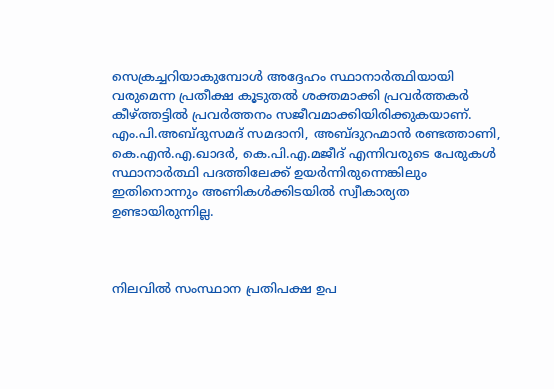സെക്രച്ചറിയാകുമ്പോള്‍ അദ്ദേഹം സ്ഥാനാര്‍ത്ഥിയായി വരുമെന്ന പ്രതീക്ഷ കൂടുതല്‍ ശക്തമാക്കി പ്രവര്‍ത്തകര്‍ കീഴ്ത്തട്ടില്‍ പ്രവര്‍ത്തനം സജീവമാക്കിയിരിക്കുകയാണ്. എം.പി.അബ്ദുസമദ് സമദാനി, അബ്ദുറഹ്മാന്‍ രണ്ടത്താണി, കെ.എന്‍.എ.ഖാദര്‍, കെ.പി.എ.മജീദ് എന്നിവരുടെ പേരുകള്‍ സ്ഥാനാര്‍ത്ഥി പദത്തിലേക്ക് ഉയര്‍ന്നിരുന്നെങ്കിലും ഇതിനൊന്നും അണികള്‍ക്കിടയില്‍ സ്വീകാര്യത ഉണ്ടായിരുന്നില്ല.



നിലവില്‍ സംസ്ഥാന പ്രതിപക്ഷ ഉപ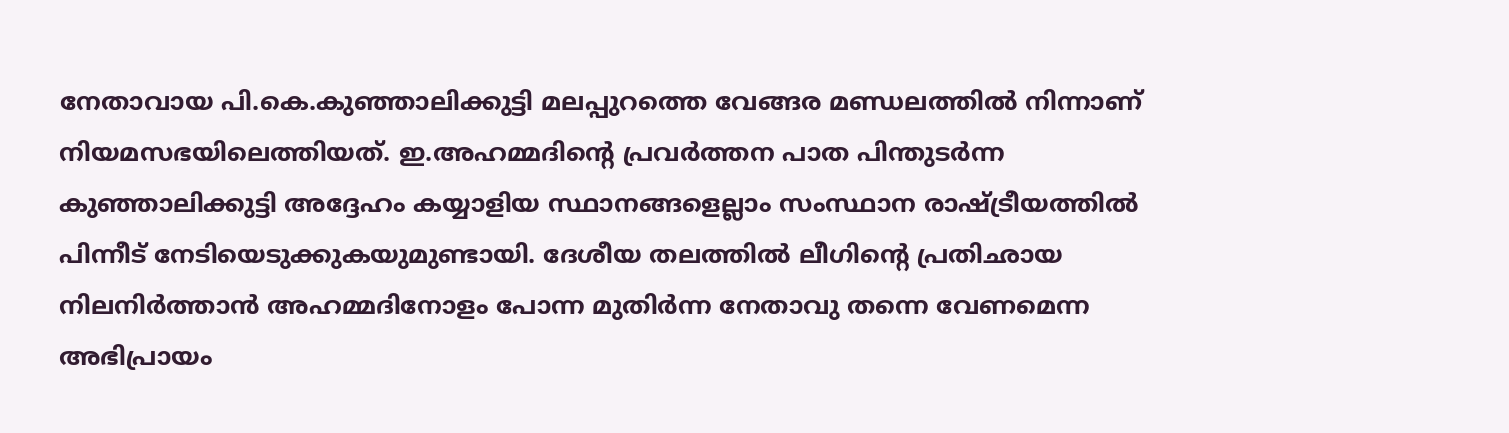നേതാവായ പി.കെ.കുഞ്ഞാലിക്കുട്ടി മലപ്പുറത്തെ വേങ്ങര മണ്ഡലത്തില്‍ നിന്നാണ് നിയമസഭയിലെത്തിയത്. ഇ.അഹമ്മദിന്റെ പ്രവര്‍ത്തന പാത പിന്തുടര്‍ന്ന കുഞ്ഞാലിക്കുട്ടി അദ്ദേഹം കയ്യാളിയ സ്ഥാനങ്ങളെല്ലാം സംസ്ഥാന രാഷ്ട്രീയത്തില്‍ പിന്നീട് നേടിയെടുക്കുകയുമുണ്ടായി. ദേശീയ തലത്തില്‍ ലീഗിന്റെ പ്രതിഛായ നിലനിര്‍ത്താന്‍ അഹമ്മദിനോളം പോന്ന മുതിര്‍ന്ന നേതാവു തന്നെ വേണമെന്ന അഭിപ്രായം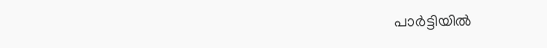പാര്‍ട്ടിയില്‍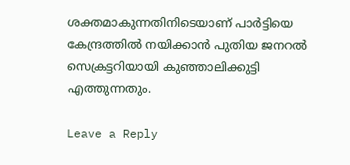ശക്തമാകുന്നതിനിടെയാണ് പാര്‍ട്ടിയെ കേന്ദ്രത്തില്‍ നയിക്കാന്‍ പുതിയ ജനറല്‍ സെക്രട്ടറിയായി കുഞ്ഞാലിക്കുട്ടി എത്തുന്നതും.

Leave a Reply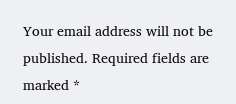Your email address will not be published. Required fields are marked *